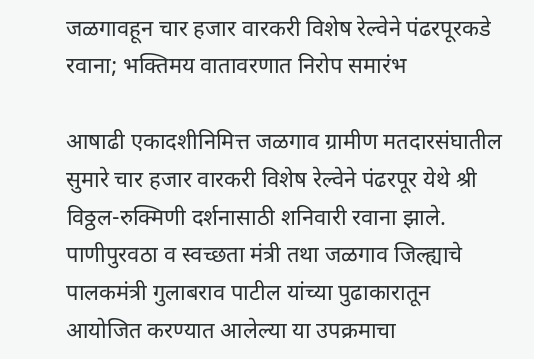जळगावहून चार हजार वारकरी विशेष रेल्वेने पंढरपूरकडे रवाना; भक्तिमय वातावरणात निरोप समारंभ

आषाढी एकादशीनिमित्त जळगाव ग्रामीण मतदारसंघातील सुमारे चार हजार वारकरी विशेष रेल्वेने पंढरपूर येथे श्री विठ्ठल-रुक्मिणी दर्शनासाठी शनिवारी रवाना झाले. पाणीपुरवठा व स्वच्छता मंत्री तथा जळगाव जिल्ह्याचे पालकमंत्री गुलाबराव पाटील यांच्या पुढाकारातून आयोजित करण्यात आलेल्या या उपक्रमाचा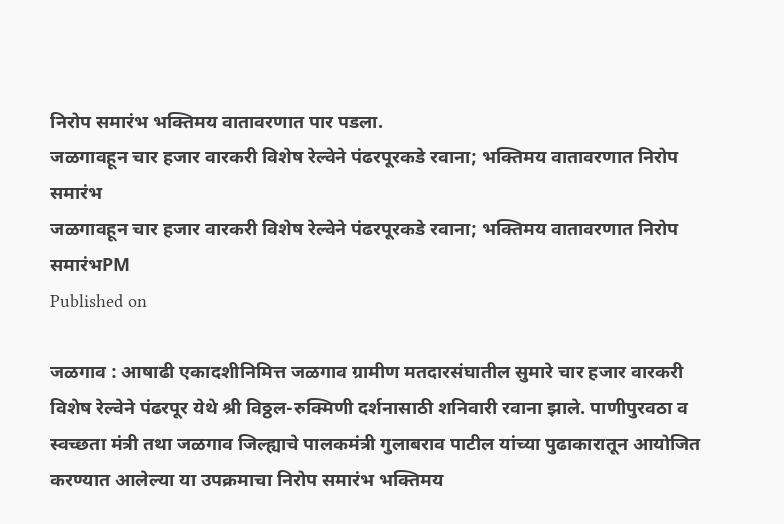निरोप समारंभ भक्तिमय वातावरणात पार पडला.
जळगावहून चार हजार वारकरी विशेष रेल्वेने पंढरपूरकडे रवाना; भक्तिमय वातावरणात निरोप समारंभ
जळगावहून चार हजार वारकरी विशेष रेल्वेने पंढरपूरकडे रवाना; भक्तिमय वातावरणात निरोप समारंभPM
Published on

जळगाव : आषाढी एकादशीनिमित्त जळगाव ग्रामीण मतदारसंघातील सुमारे चार हजार वारकरी विशेष रेल्वेने पंढरपूर येथे श्री विठ्ठल-रुक्मिणी दर्शनासाठी शनिवारी रवाना झाले. पाणीपुरवठा व स्वच्छता मंत्री तथा जळगाव जिल्ह्याचे पालकमंत्री गुलाबराव पाटील यांच्या पुढाकारातून आयोजित करण्यात आलेल्या या उपक्रमाचा निरोप समारंभ भक्तिमय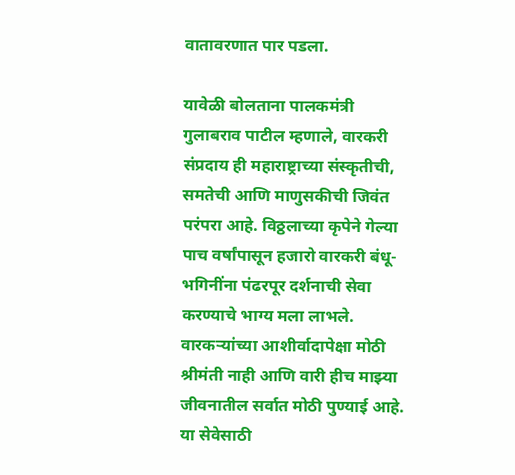वातावरणात पार पडला.

यावेळी बोलताना पालकमंत्री गुलाबराव पाटील म्हणाले, वारकरी संप्रदाय ही महाराष्ट्राच्या संस्कृतीची, समतेची आणि माणुसकीची जिवंत परंपरा आहे. विठ्ठलाच्या कृपेने गेल्या पाच वर्षांपासून हजारो वारकरी बंधू-भगिनींना पंढरपूर दर्शनाची सेवा करण्याचे भाग्य मला लाभले. वारकऱ्यांच्या आशीर्वादापेक्षा मोठी श्रीमंती नाही आणि वारी हीच माझ्या जीवनातील सर्वात मोठी पुण्याई आहे. या सेवेसाठी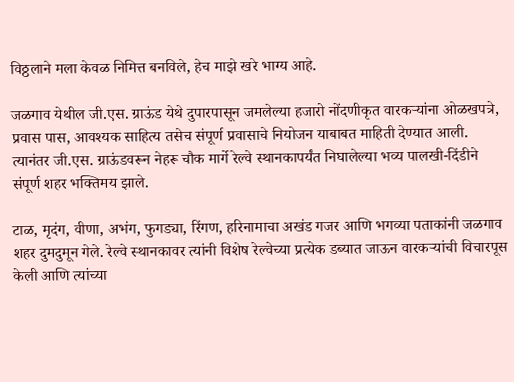विठ्ठलाने मला केवळ निमित्त बनविले, हेच माझे खरे भाग्य आहे.

जळगाव येथील जी.एस. ग्राऊंड येथे दुपारपासून जमलेल्या हजारो नोंदणीकृत वारकऱ्यांना ओळखपत्रे, प्रवास पास, आवश्यक साहित्य तसेच संपूर्ण प्रवासाचे नियोजन याबाबत माहिती देण्यात आली. त्यानंतर जी.एस. ग्राऊंडवरून नेहरू चौक मार्गे रेल्वे स्थानकापर्यंत निघालेल्या भव्य पालखी-दिंडीने संपूर्ण शहर भक्तिमय झाले.

टाळ, मृदंग, वीणा, अभंग, फुगड्या, रिंगण, हरिनामाचा अखंड गजर आणि भगव्या पताकांनी जळगाव शहर दुमदुमून गेले. रेल्वे स्थानकावर त्यांनी विशेष रेल्वेच्या प्रत्येक डब्यात जाऊन वारकऱ्यांची विचारपूस केली आणि त्यांच्या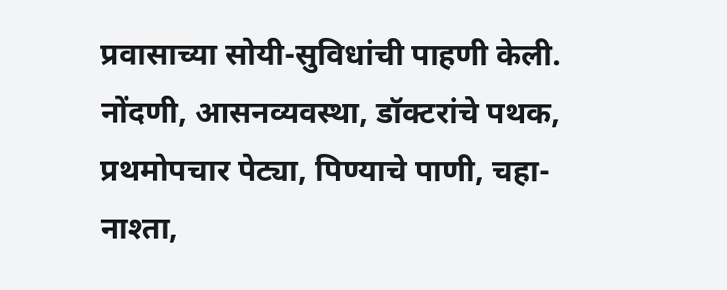प्रवासाच्या सोयी-सुविधांची पाहणी केली. नोंदणी, आसनव्यवस्था, डॉक्टरांचे पथक, प्रथमोपचार पेट्या, पिण्याचे पाणी, चहा-नाश्ता,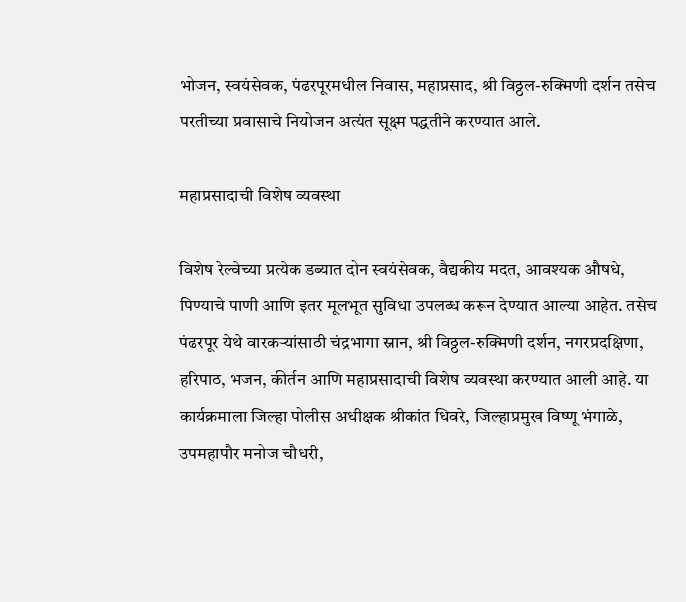भोजन, स्वयंसेवक, पंढरपूरमधील निवास, महाप्रसाद, श्री विठ्ठल-रुक्मिणी दर्शन तसेच परतीच्या प्रवासाचे नियोजन अत्यंत सूक्ष्म पद्धतीने करण्यात आले.

महाप्रसादाची विशेष व्यवस्था

विशेष रेल्वेच्या प्रत्येक डब्यात दोन स्वयंसेवक, वैद्यकीय मदत, आवश्यक औषधे, पिण्याचे पाणी आणि इतर मूलभूत सुविधा उपलब्ध करून देण्यात आल्या आहेत. तसेच पंढरपूर येथे वारकऱ्यांसाठी चंद्रभागा स्नान, श्री विठ्ठल-रुक्मिणी दर्शन, नगरप्रदक्षिणा, हरिपाठ, भजन, कीर्तन आणि महाप्रसादाची विशेष व्यवस्था करण्यात आली आहे. या कार्यक्रमाला जिल्हा पोलीस अधीक्षक श्रीकांत धिवरे, जिल्हाप्रमुख विष्णू भंगाळे, उपमहापौर मनोज चौधरी,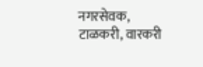नगरसेवक, टाळकरी, वारकरी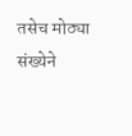तसेच मोठ्या संख्येने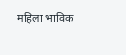महिला भाविक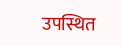उपस्थित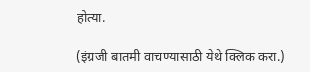होत्या.

(इंग्रजी बातमी वाचण्यासाठी येथे क्लिक करा.)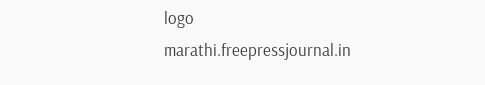logo
marathi.freepressjournal.in